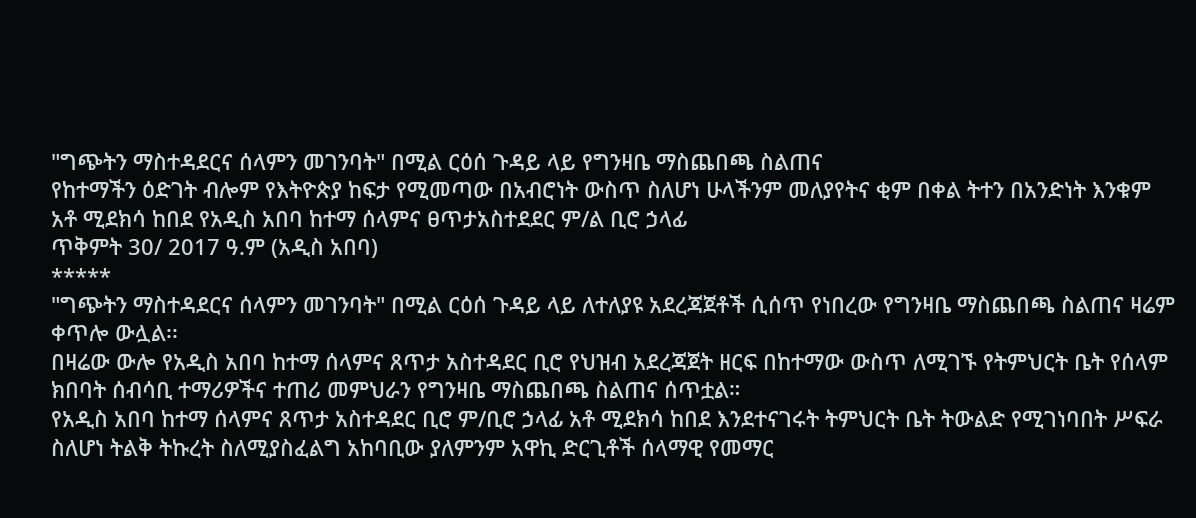"ግጭትን ማስተዳደርና ሰላምን መገንባት" በሚል ርዕሰ ጉዳይ ላይ የግንዛቤ ማስጨበጫ ስልጠና
የከተማችን ዕድገት ብሎም የእትዮጵያ ከፍታ የሚመጣው በአብሮነት ውስጥ ስለሆነ ሁላችንም መለያየትና ቂም በቀል ትተን በአንድነት እንቁም
አቶ ሚደክሳ ከበደ የአዲስ አበባ ከተማ ሰላምና ፀጥታአስተደደር ም/ል ቢሮ ኃላፊ
ጥቅምት 30/ 2017 ዓ.ም (አዲስ አበባ)
*****
"ግጭትን ማስተዳደርና ሰላምን መገንባት" በሚል ርዕሰ ጉዳይ ላይ ለተለያዩ አደረጃጀቶች ሲሰጥ የነበረው የግንዛቤ ማስጨበጫ ስልጠና ዛሬም ቀጥሎ ውሏል፡፡
በዛሬው ውሎ የአዲስ አበባ ከተማ ሰላምና ጸጥታ አስተዳደር ቢሮ የህዝብ አደረጃጀት ዘርፍ በከተማው ውስጥ ለሚገኙ የትምህርት ቤት የሰላም ክበባት ሰብሳቢ ተማሪዎችና ተጠሪ መምህራን የግንዛቤ ማስጨበጫ ስልጠና ሰጥቷል።
የአዲስ አበባ ከተማ ሰላምና ጸጥታ አስተዳደር ቢሮ ም/ቢሮ ኃላፊ አቶ ሚደክሳ ከበደ እንደተናገሩት ትምህርት ቤት ትውልድ የሚገነባበት ሥፍራ ስለሆነ ትልቅ ትኩረት ስለሚያስፈልግ አከባቢው ያለምንም አዋኪ ድርጊቶች ሰላማዊ የመማር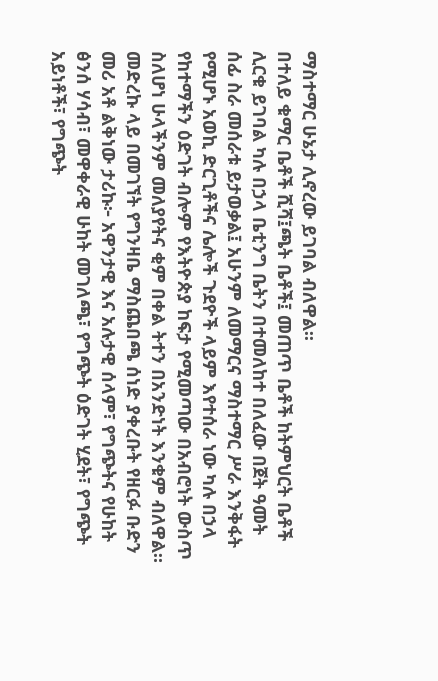ማስተማር ሁኔታ ሊኖረው ይገባል ብለዋል፡፡
በተለይ ቁማር ቤቶች ሺሻ፤ጫት ቤቶች፤ መጠጥ ቤቶች ከትምህርት ቤቶች ሊርቁ ይገባል ካሉ በኃላ ቤቲንግ ቤትን በተመለከተ በለፈው በጀት ዓመት ሰፊ ስራ መሰራቱ ይታወቃል፤ አሁንም ለመማርና ማስተማር ሥራ እንቅፋት የሚሆኑ አወኪ ድርጊቶችና ሌሎች ጉደዮች ላይም እየተሰራ ነው ካሉ በኃላ የከተማችን ዕድገት ብሎም የእትዮጵያ ከፍታ የሚመጣው በአብሮነት ውስጥ ስለሆነ ሁላችንም መለያየትና ቂም በቀል ትተን በአንድነት እንቁም ብለዋል።
መድረኩ ላይ በመገኘት የግንዛቤ ማስጨበጫ ሰነድ ያቀረቡት የዘርፉ ቡድን መሪ አቶ ልቅነው ታሪኩ፦ አዋንታዊ እና አሉታዊ ሰላም፣ የግጭትና የሁከት ፅንሰ ሃሳብ፣ መዋቀራዊ ሁከት መገለጫ፣ የግጭት ዕድገት ሂደት፣ የግጭት አይነቶች፣ የግጭት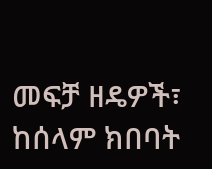መፍቻ ዘዴዎች፣ ከሰላም ክበባት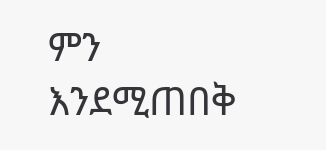ምን እንደሚጠበቅ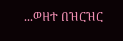...ወዘተ በዝርዝር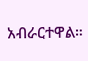አብራርተዋል።